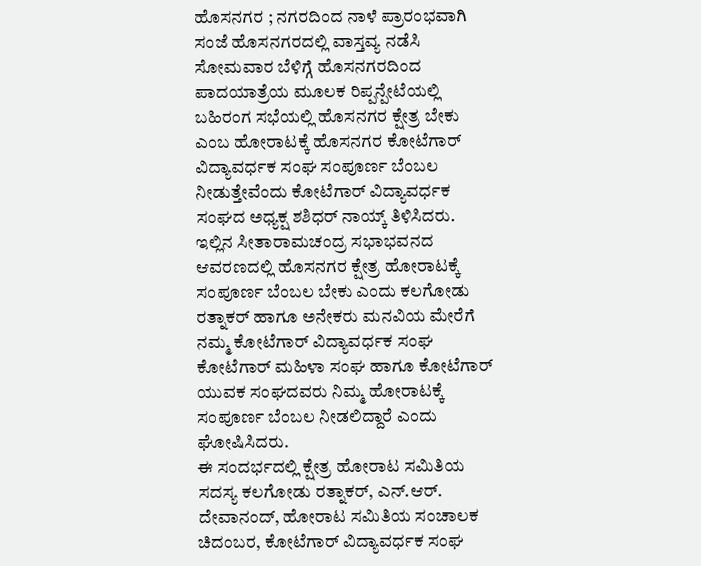ಹೊಸನಗರ ; ನಗರದಿಂದ ನಾಳೆ ಪ್ರಾರಂಭವಾಗಿ ಸಂಜೆ ಹೊಸನಗರದಲ್ಲಿ ವಾಸ್ತವ್ಯ ನಡೆಸಿ ಸೋಮವಾರ ಬೆಳಿಗ್ಗೆ ಹೊಸನಗರದಿಂದ ಪಾದಯಾತ್ರೆಯ ಮೂಲಕ ರಿಪ್ಪನ್ಪೇಟೆಯಲ್ಲಿ ಬಹಿರಂಗ ಸಭೆಯಲ್ಲಿ ಹೊಸನಗರ ಕ್ಷೇತ್ರ ಬೇಕು ಎಂಬ ಹೋರಾಟಕ್ಕೆ ಹೊಸನಗರ ಕೋಟೆಗಾರ್ ವಿದ್ಯಾವರ್ಧಕ ಸಂಘ ಸಂಪೂರ್ಣ ಬೆಂಬಲ ನೀಡುತ್ತೇವೆಂದು ಕೋಟೆಗಾರ್ ವಿದ್ಯಾವರ್ಧಕ ಸಂಘದ ಅಧ್ಯಕ್ಷ ಶಶಿಧರ್ ನಾಯ್ಕ್ ತಿಳಿಸಿದರು.
ಇಲ್ಲಿನ ಸೀತಾರಾಮಚಂದ್ರ ಸಭಾಭವನದ ಆವರಣದಲ್ಲಿ ಹೊಸನಗರ ಕ್ಷೇತ್ರ ಹೋರಾಟಕ್ಕೆ ಸಂಪೂರ್ಣ ಬೆಂಬಲ ಬೇಕು ಎಂದು ಕಲಗೋಡು ರತ್ನಾಕರ್ ಹಾಗೂ ಅನೇಕರು ಮನವಿಯ ಮೇರೆಗೆ ನಮ್ಮ ಕೋಟೆಗಾರ್ ವಿದ್ಯಾವರ್ಧಕ ಸಂಘ ಕೋಟೆಗಾರ್ ಮಹಿಳಾ ಸಂಘ ಹಾಗೂ ಕೋಟೆಗಾರ್ ಯುವಕ ಸಂಘದವರು ನಿಮ್ಮ ಹೋರಾಟಕ್ಕೆ ಸಂಪೂರ್ಣ ಬೆಂಬಲ ನೀಡಲಿದ್ದಾರೆ ಎಂದು ಘೋಷಿಸಿದರು.
ಈ ಸಂದರ್ಭದಲ್ಲಿ ಕ್ಷೇತ್ರ ಹೋರಾಟ ಸಮಿತಿಯ ಸದಸ್ಯ ಕಲಗೋಡು ರತ್ನಾಕರ್, ಎನ್.ಆರ್. ದೇವಾನಂದ್, ಹೋರಾಟ ಸಮಿತಿಯ ಸಂಚಾಲಕ ಚಿದಂಬರ, ಕೋಟೆಗಾರ್ ವಿದ್ಯಾವರ್ಧಕ ಸಂಘ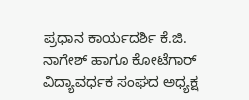ಪ್ರಧಾನ ಕಾರ್ಯದರ್ಶಿ ಕೆ.ಜಿ. ನಾಗೇಶ್ ಹಾಗೂ ಕೋಟೆಗಾರ್ ವಿದ್ಯಾವರ್ಧಕ ಸಂಘದ ಅಧ್ಯಕ್ಷ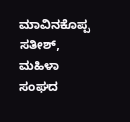ಮಾವಿನಕೊಪ್ಪ ಸತೀಶ್, ಮಹಿಳಾ ಸಂಘದ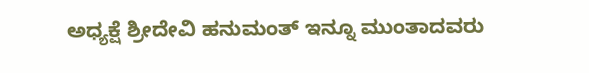ಅಧ್ಯಕ್ಷೆ ಶ್ರೀದೇವಿ ಹನುಮಂತ್ ಇನ್ನೂ ಮುಂತಾದವರು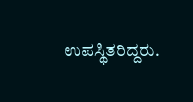ಉಪಸ್ಥಿತರಿದ್ದರು.